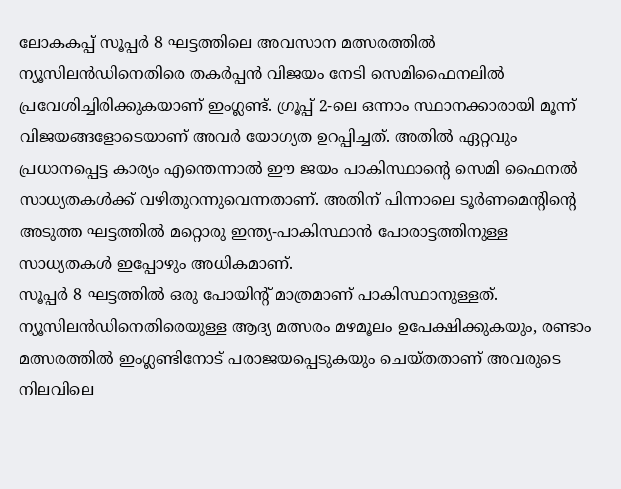ലോകകപ്പ് സൂപ്പർ 8 ഘട്ടത്തിലെ അവസാന മത്സരത്തിൽ ന്യൂസിലൻഡിനെതിരെ തകർപ്പൻ വിജയം നേടി സെമിഫൈനലിൽ പ്രവേശിച്ചിരിക്കുകയാണ് ഇംഗ്ലണ്ട്. ഗ്രൂപ്പ് 2-ലെ ഒന്നാം സ്ഥാനക്കാരായി മൂന്ന് വിജയങ്ങളോടെയാണ് അവർ യോഗ്യത ഉറപ്പിച്ചത്. അതിൽ ഏറ്റവും പ്രധാനപ്പെട്ട കാര്യം എന്തെന്നാൽ ഈ ജയം പാകിസ്ഥാന്റെ സെമി ഫൈനൽ സാധ്യതകൾക്ക് വഴിതുറന്നുവെന്നതാണ്. അതിന് പിന്നാലെ ടൂർണമെന്റിന്റെ അടുത്ത ഘട്ടത്തിൽ മറ്റൊരു ഇന്ത്യ-പാകിസ്ഥാൻ പോരാട്ടത്തിനുള്ള സാധ്യതകൾ ഇപ്പോഴും അധികമാണ്.
സൂപ്പർ 8 ഘട്ടത്തിൽ ഒരു പോയിന്റ് മാത്രമാണ് പാകിസ്ഥാനുള്ളത്. ന്യൂസിലൻഡിനെതിരെയുള്ള ആദ്യ മത്സരം മഴമൂലം ഉപേക്ഷിക്കുകയും, രണ്ടാം മത്സരത്തിൽ ഇംഗ്ലണ്ടിനോട് പരാജയപ്പെടുകയും ചെയ്തതാണ് അവരുടെ നിലവിലെ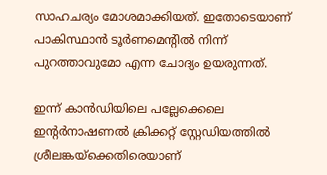സാഹചര്യം മോശമാക്കിയത്. ഇതോടെയാണ് പാകിസ്ഥാൻ ടൂർണമെന്റിൽ നിന്ന് പുറത്താവുമോ എന്ന ചോദ്യം ഉയരുന്നത്.

ഇന്ന് കാൻഡിയിലെ പല്ലേക്കെലെ ഇന്റർനാഷണൽ ക്രിക്കറ്റ് സ്റ്റേഡിയത്തിൽ ശ്രീലങ്കയ്ക്കെതിരെയാണ്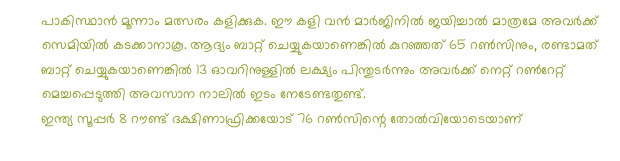പാകിസ്ഥാൻ മൂന്നാം മത്സരം കളിക്കുക. ഈ കളി വൻ മാർജിനിൽ ജയിച്ചാൽ മാത്രമേ അവർക്ക് സെമിയിൽ കടക്കാനാകൂ. ആദ്യം ബാറ്റ് ചെയ്യുകയാണെങ്കിൽ കുറഞ്ഞത് 65 റൺസിനും, രണ്ടാമത് ബാറ്റ് ചെയ്യുകയാണെങ്കിൽ 13 ഓവറിനുള്ളിൽ ലക്ഷ്യം പിന്തുടർന്നും അവർക്ക് നെറ്റ് റൺറേറ്റ് മെച്ചപ്പെടുത്തി അവസാന നാലിൽ ഇടം നേടേണ്ടതുണ്ട്.
ഇന്ത്യ സൂപ്പർ 8 റൗണ്ട് ദക്ഷിണാഫ്രിക്കയോട് 76 റൺസിന്റെ തോൽവിയോടെയാണ്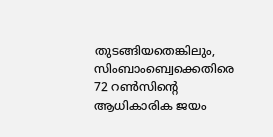തുടങ്ങിയതെങ്കിലും, സിംബാംബ്വെക്കെതിരെ 72 റൺസിന്റെ ആധികാരിക ജയം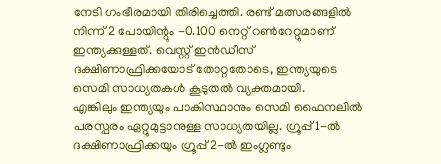നേടി ഗംഭീരമായി തിരിച്ചെത്തി. രണ്ട് മത്സരങ്ങളിൽ നിന്ന് 2 പോയിന്റും -0.100 നെറ്റ് റൺറേറ്റുമാണ് ഇന്ത്യക്കുള്ളത്. വെസ്റ്റ് ഇൻഡീസ് ദക്ഷിണാഫ്രിക്കയോട് തോറ്റതോടെ, ഇന്ത്യയുടെ സെമി സാധ്യതകൾ കൂടുതൽ വ്യക്തമായി.
എങ്കിലും ഇന്ത്യയും പാകിസ്ഥാനും സെമി ഫൈനലിൽ പരസ്പരം ഏറ്റുമുട്ടാനുള്ള സാധ്യതയില്ല. ഗ്രൂപ്പ് 1-ൽ ദക്ഷിണാഫ്രിക്കയും ഗ്രൂപ്പ് 2-ൽ ഇംഗ്ലണ്ടും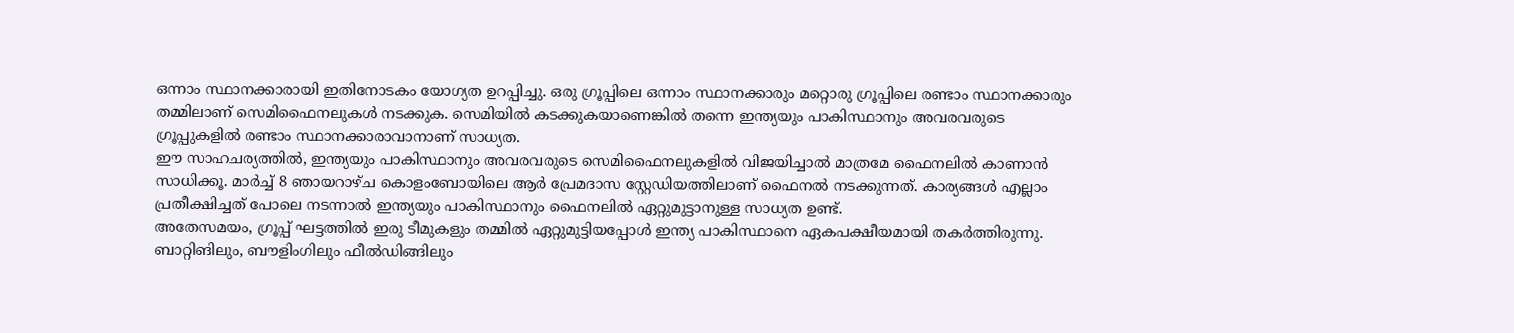ഒന്നാം സ്ഥാനക്കാരായി ഇതിനോടകം യോഗ്യത ഉറപ്പിച്ചു. ഒരു ഗ്രൂപ്പിലെ ഒന്നാം സ്ഥാനക്കാരും മറ്റൊരു ഗ്രൂപ്പിലെ രണ്ടാം സ്ഥാനക്കാരും തമ്മിലാണ് സെമിഫൈനലുകൾ നടക്കുക. സെമിയിൽ കടക്കുകയാണെങ്കിൽ തന്നെ ഇന്ത്യയും പാകിസ്ഥാനും അവരവരുടെ ഗ്രൂപ്പുകളിൽ രണ്ടാം സ്ഥാനക്കാരാവാനാണ് സാധ്യത.
ഈ സാഹചര്യത്തിൽ, ഇന്ത്യയും പാകിസ്ഥാനും അവരവരുടെ സെമിഫൈനലുകളിൽ വിജയിച്ചാൽ മാത്രമേ ഫൈനലിൽ കാണാൻ സാധിക്കൂ. മാർച്ച് 8 ഞായറാഴ്ച കൊളംബോയിലെ ആർ പ്രേമദാസ സ്റ്റേഡിയത്തിലാണ് ഫൈനൽ നടക്കുന്നത്. കാര്യങ്ങൾ എല്ലാം പ്രതീക്ഷിച്ചത് പോലെ നടന്നാൽ ഇന്ത്യയും പാകിസ്ഥാനും ഫൈനലിൽ ഏറ്റുമുട്ടാനുള്ള സാധ്യത ഉണ്ട്.
അതേസമയം, ഗ്രൂപ്പ് ഘട്ടത്തിൽ ഇരു ടീമുകളും തമ്മിൽ ഏറ്റുമുട്ടിയപ്പോൾ ഇന്ത്യ പാകിസ്ഥാനെ ഏകപക്ഷീയമായി തകർത്തിരുന്നു. ബാറ്റിങിലും, ബൗളിംഗിലും ഫീൽഡിങ്ങിലും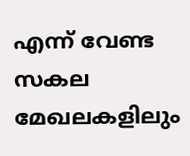എന്ന് വേണ്ട സകല മേഖലകളിലും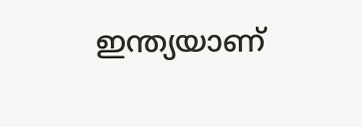ഇന്ത്യയാണ്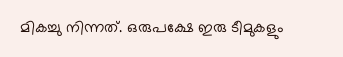മികച്ചു നിന്നത്. ഒരുപക്ഷേ ഇരു ടീമുകളും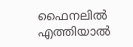ഫൈനലിൽ എത്തിയാൽ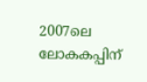2007ലെ ലോകകപ്പിന്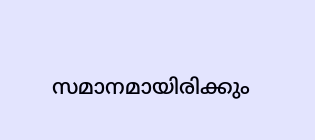സമാനമായിരിക്കും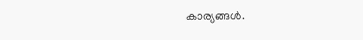കാര്യങ്ങൾ.